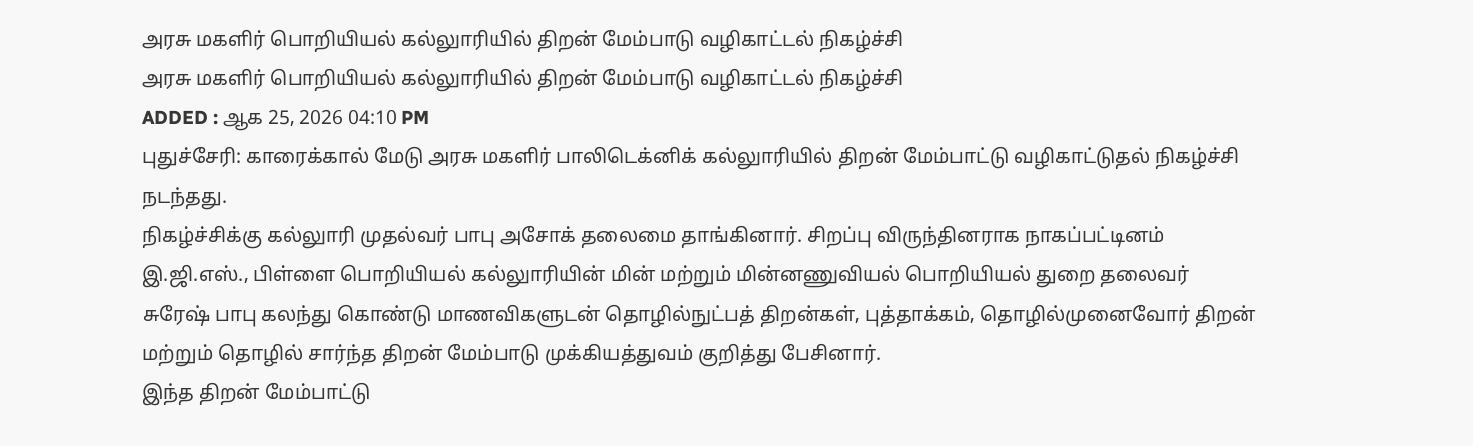அரசு மகளிர் பொறியியல் கல்லுாரியில் திறன் மேம்பாடு வழிகாட்டல் நிகழ்ச்சி
அரசு மகளிர் பொறியியல் கல்லுாரியில் திறன் மேம்பாடு வழிகாட்டல் நிகழ்ச்சி
ADDED : ஆக 25, 2026 04:10 PM
புதுச்சேரி: காரைக்கால் மேடு அரசு மகளிர் பாலிடெக்னிக் கல்லுாரியில் திறன் மேம்பாட்டு வழிகாட்டுதல் நிகழ்ச்சி நடந்தது.
நிகழ்ச்சிக்கு கல்லுாரி முதல்வர் பாபு அசோக் தலைமை தாங்கினார். சிறப்பு விருந்தினராக நாகப்பட்டினம் இ.ஜி.எஸ்., பிள்ளை பொறியியல் கல்லுாரியின் மின் மற்றும் மின்னணுவியல் பொறியியல் துறை தலைவர் சுரேஷ் பாபு கலந்து கொண்டு மாணவிகளுடன் தொழில்நுட்பத் திறன்கள், புத்தாக்கம், தொழில்முனைவோர் திறன் மற்றும் தொழில் சார்ந்த திறன் மேம்பாடு முக்கியத்துவம் குறித்து பேசினார்.
இந்த திறன் மேம்பாட்டு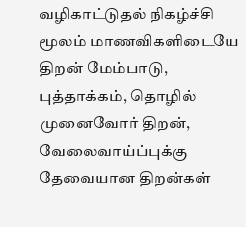வழிகாட்டுதல் நிகழ்ச்சி மூலம் மாணவிகளிடையே திறன் மேம்பாடு, புத்தாக்கம், தொழில் முனைவோர் திறன், வேலைவாய்ப்புக்கு தேவையான திறன்கள்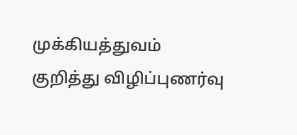முக்கியத்துவம் குறித்து விழிப்புணர்வு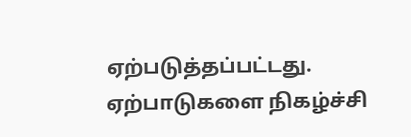ஏற்படுத்தப்பட்டது. ஏற்பாடுகளை நிகழ்ச்சி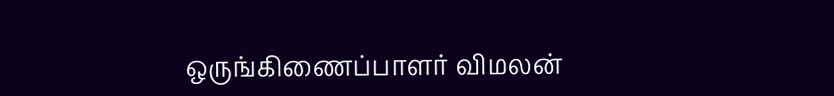ஒருங்கிணைப்பாளர் விமலன்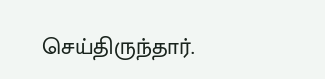செய்திருந்தார்.